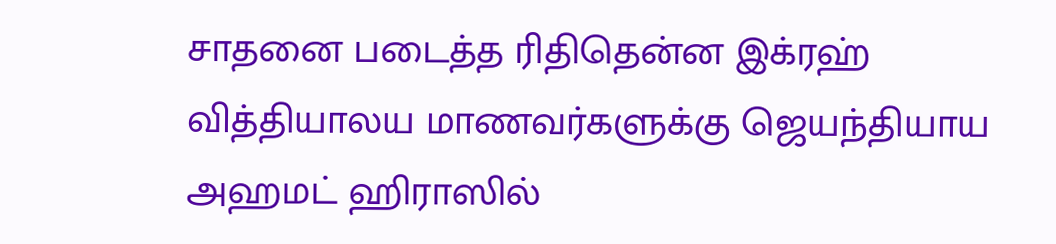சாதனை படைத்த ரிதிதென்ன இக்ரஹ் வித்தியாலய மாணவர்களுக்கு ஜெயந்தியாய அஹமட் ஹிராஸில்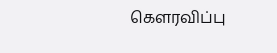கௌரவிப்பு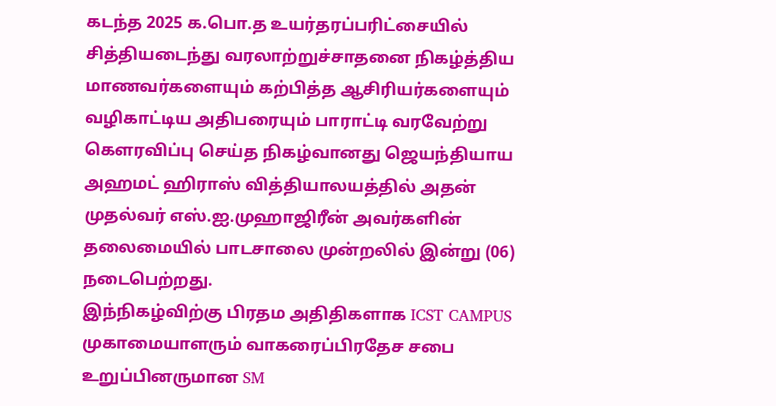கடந்த 2025 க.பொ.த உயர்தரப்பரிட்சையில் சித்தியடைந்து வரலாற்றுச்சாதனை நிகழ்த்திய மாணவர்களையும் கற்பித்த ஆசிரியர்களையும் வழிகாட்டிய அதிபரையும் பாராட்டி வரவேற்று கௌரவிப்பு செய்த நிகழ்வானது ஜெயந்தியாய அஹமட் ஹிராஸ் வித்தியாலயத்தில் அதன் முதல்வர் எஸ்.ஐ.முஹாஜிரீன் அவர்களின் தலைமையில் பாடசாலை முன்றலில் இன்று (06) நடைபெற்றது.
இந்நிகழ்விற்கு பிரதம அதிதிகளாக ICST CAMPUS முகாமையாளரும் வாகரைப்பிரதேச சபை உறுப்பினருமான SM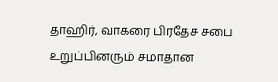தாஹிர், வாகரை பிரதேச சபை உறுப்பினரும் சமாதான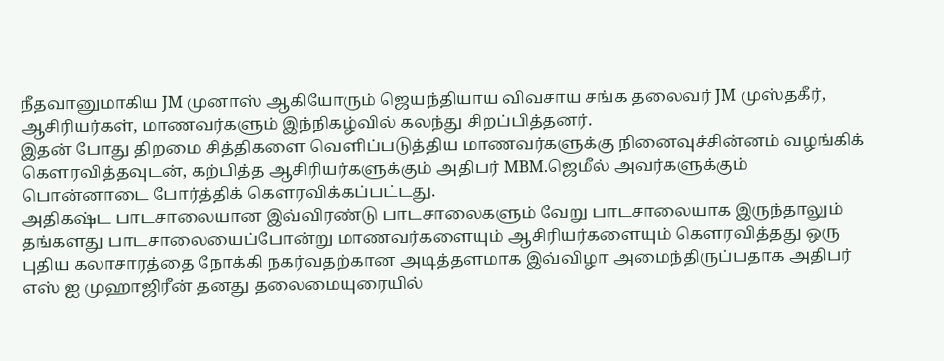நீதவானுமாகிய JM முனாஸ் ஆகியோரும் ஜெயந்தியாய விவசாய சங்க தலைவர் JM முஸ்தகீர், ஆசிரியர்கள், மாணவர்களும் இந்நிகழ்வில் கலந்து சிறப்பித்தனர்.
இதன் போது திறமை சித்திகளை வெளிப்படுத்திய மாணவர்களுக்கு நினைவுச்சின்னம் வழங்கிக் கௌரவித்தவுடன், கற்பித்த ஆசிரியர்களுக்கும் அதிபர் MBM.ஜெமீல் அவர்களுக்கும் பொன்னாடை போர்த்திக் கௌரவிக்கப்பட்டது.
அதிகஷ்ட பாடசாலையான இவ்விரண்டு பாடசாலைகளும் வேறு பாடசாலையாக இருந்தாலும் தங்களது பாடசாலையைப்போன்று மாணவர்களையும் ஆசிரியர்களையும் கௌரவித்தது ஒரு புதிய கலாசாரத்தை நோக்கி நகர்வதற்கான அடித்தளமாக இவ்விழா அமைந்திருப்பதாக அதிபர் எஸ் ஐ முஹாஜிரீன் தனது தலைமையுரையில்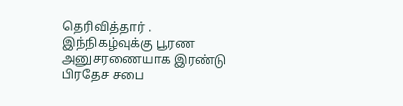தெரிவித்தார் .
இந்நிகழ்வுக்கு பூரண அனுசரணையாக இரண்டு பிரதேச சபை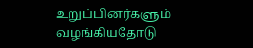உறுப்பினர்களும் வழங்கியதோடு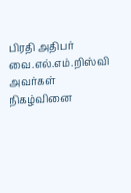பிரதி அதிபர் வை.எல்.எம்.றிஸ்வி அவர்கள் நிகழ்வினை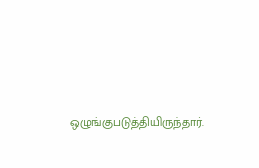ஒழுங்குபடுத்தியிருந்தார்.